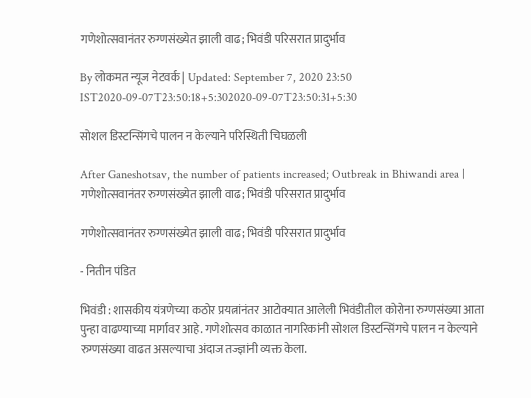गणेशोत्सवानंतर रुग्णसंख्येत झाली वाढ; भिवंडी परिसरात प्रादुर्भाव

By लोकमत न्यूज नेटवर्क | Updated: September 7, 2020 23:50 IST2020-09-07T23:50:18+5:302020-09-07T23:50:31+5:30

सोशल डिस्टन्सिंगचे पालन न केल्याने परिस्थिती चिघळली

After Ganeshotsav, the number of patients increased; Outbreak in Bhiwandi area | गणेशोत्सवानंतर रुग्णसंख्येत झाली वाढ; भिवंडी परिसरात प्रादुर्भाव

गणेशोत्सवानंतर रुग्णसंख्येत झाली वाढ; भिवंडी परिसरात प्रादुर्भाव

- नितीन पंडित

भिवंडी : शासकीय यंत्रणेच्या कठोर प्रयत्नांनंतर आटोक्यात आलेली भिवंडीतील कोरोना रुग्णसंख्या आता पुन्हा वाढण्याच्या मार्गावर आहे. गणेशोत्सव काळात नागरिकांनी सोशल डिस्टन्सिंगचे पालन न केल्याने रुग्णसंख्या वाढत असल्याचा अंदाज तज्ज्ञांनी व्यक्त केला.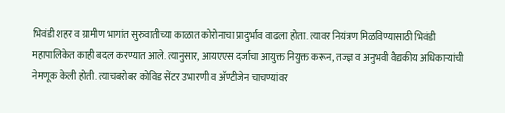भिवंडी शहर व ग्रामीण भागांत सुरुवातीच्या काळात कोरोनाचा प्रादुर्भाव वाढला होता. त्यावर नियंत्रण मिळविण्यासाठी भिवंडी महापालिकेत काही बदल करण्यात आले. त्यानुसार, आयएएस दर्जाचा आयुक्त नियुक्त करून, तज्ज्ञ व अनुभवी वैद्यकीय अधिकाऱ्यांची नेमणूक केली होती. त्याचबरोबर कोविड सेंटर उभारणी व अ‍ॅण्टीजेन चाचण्यांवर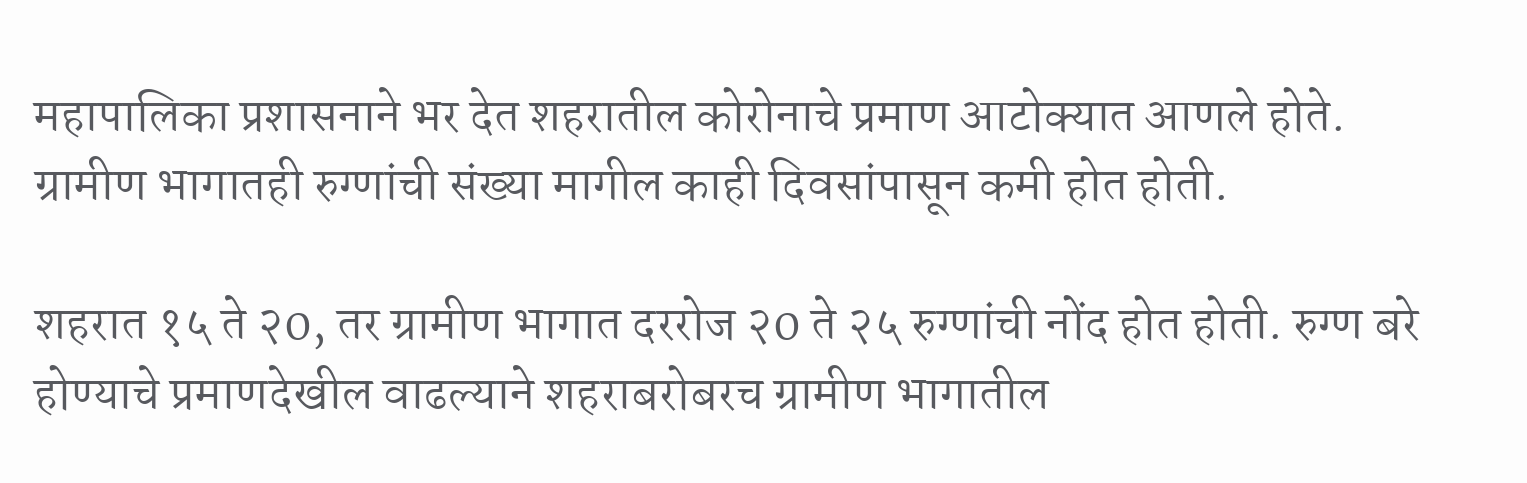महापालिका प्रशासनाने भर देत शहरातील कोरोनाचे प्रमाण आटोक्यात आणले होते. ग्रामीण भागातही रुग्णांची संख्या मागील काही दिवसांपासून कमी होत होती.

शहरात १५ ते २0, तर ग्रामीण भागात दररोज २0 ते २५ रुग्णांची नोंद होत होती. रुग्ण बरे होण्याचे प्रमाणदेखील वाढल्याने शहराबरोबरच ग्रामीण भागातील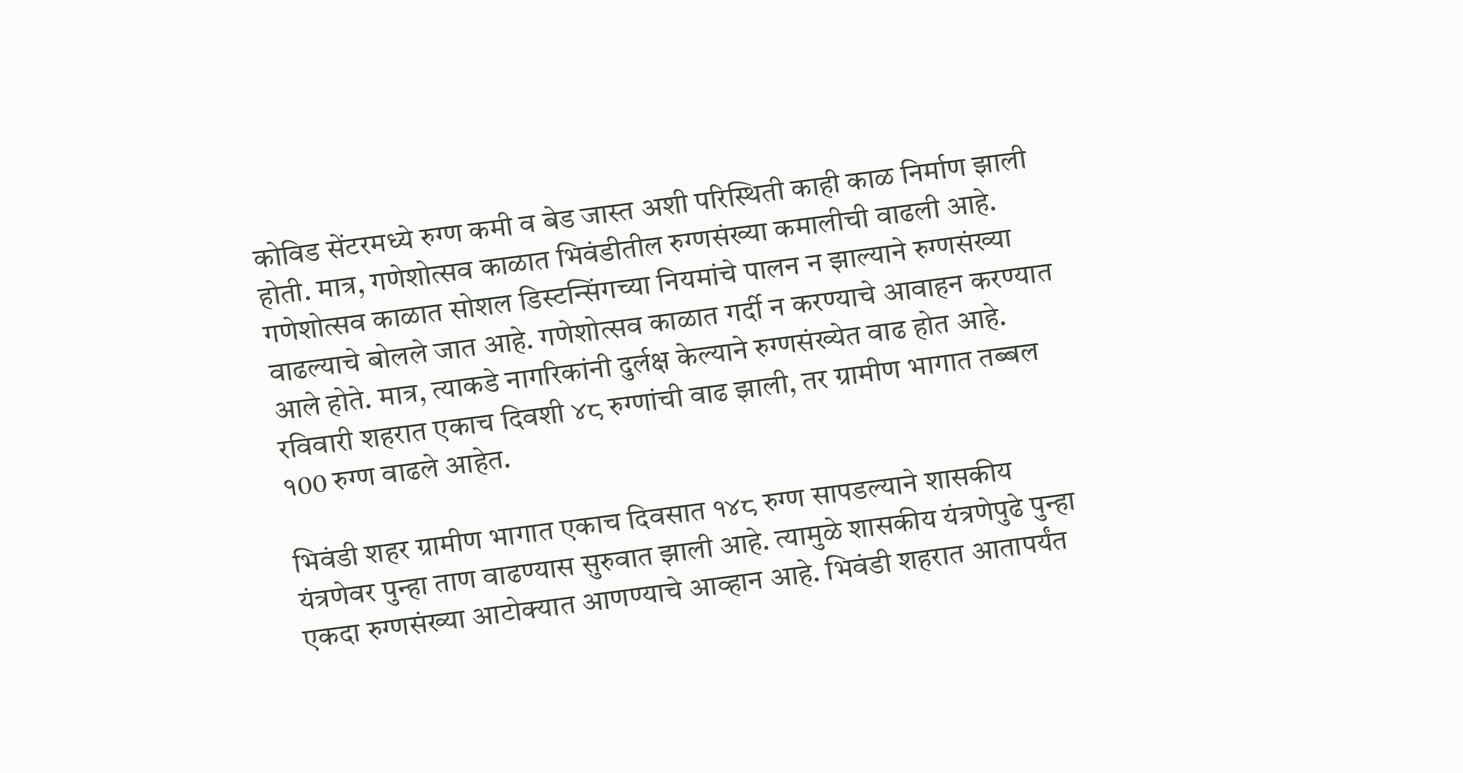कोविड सेंटरमध्ये रुग्ण कमी व बेड जास्त अशी परिस्थिती काही काळ निर्माण झाली होती. मात्र, गणेशोत्सव काळात भिवंडीतील रुग्णसंख्या कमालीची वाढली आहे. गणेशोत्सव काळात सोशल डिस्टन्सिंगच्या नियमांचे पालन न झाल्याने रुग्णसंख्या वाढल्याचे बोलले जात आहे. गणेशोत्सव काळात गर्दी न करण्याचे आवाहन करण्यात आले होते. मात्र, त्याकडे नागरिकांनी दुर्लक्ष केल्याने रुग्णसंख्येत वाढ होत आहे. रविवारी शहरात एकाच दिवशी ४८ रुग्णांची वाढ झाली, तर ग्रामीण भागात तब्बल १00 रुग्ण वाढले आहेत.

भिवंडी शहर ग्रामीण भागात एकाच दिवसात १४८ रुग्ण सापडल्याने शासकीय यंत्रणेवर पुन्हा ताण वाढण्यास सुरुवात झाली आहे. त्यामुळे शासकीय यंत्रणेपुढे पुन्हा एकदा रुग्णसंख्या आटोक्यात आणण्याचे आव्हान आहे. भिवंडी शहरात आतापर्यंत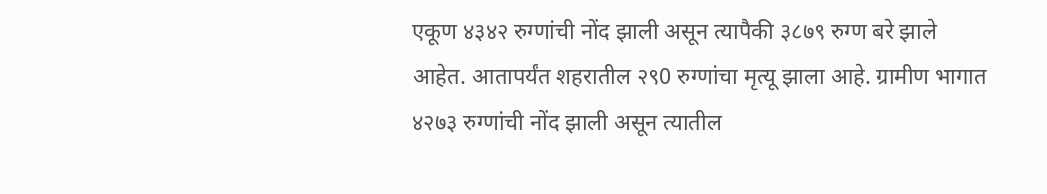एकूण ४३४२ रुग्णांची नोंद झाली असून त्यापैकी ३८७९ रुग्ण बरे झाले आहेत. आतापर्यंत शहरातील २९0 रुग्णांचा मृत्यू झाला आहे. ग्रामीण भागात ४२७३ रुग्णांची नोंद झाली असून त्यातील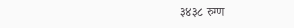३४३८ रुग्ण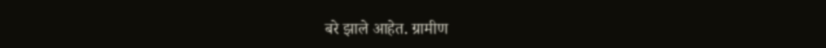बरे झाले आहेत. ग्रामीण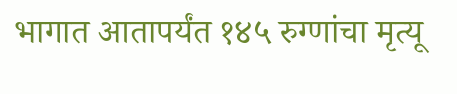भागात आतापर्यंत १४५ रुग्णांचा मृत्यू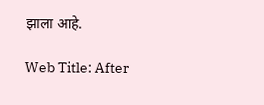झाला आहे.

Web Title: After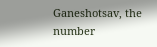Ganeshotsav, the number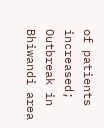of patients increased; Outbreak in Bhiwandi area